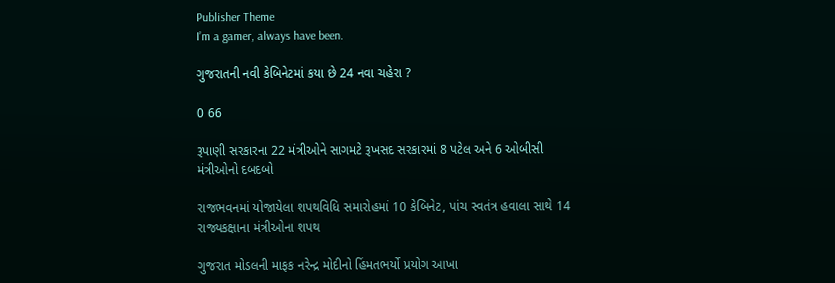Publisher Theme
I’m a gamer, always have been.

ગુજરાતની નવી કેબિનેટમાં કયા છે 24 નવા ચહેરા ?

0 66

રૂપાણી સરકારના 22 મંત્રીઓને સાગમટે રૂખસદ સરકારમાં 8 પટેલ અને 6 ઓબીસી મંત્રીઓનો દબદબો

રાજભવનમાં યોજાયેલા શપથવિધિ સમારોહમાં 10 કેબિનેટ, પાંચ સ્વતંત્ર હવાલા સાથે 14 રાજ્યકક્ષાના મંત્રીઓના શપથ

ગુજરાત મોડલની માફક નરેન્દ્ર મોદીનો હિંમતભર્યો પ્રયોગ આખા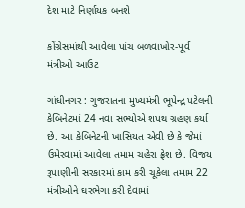દેશ માટે નિર્ણાયક બનશે

કોંગ્રેસમાંથી આવેલા પાંચ બળવાખોર-પૂર્વ મંત્રીઓ આઉટ

ગાંધીનગર : ગુજરાતના મુખ્યમંત્રી ભૂપેન્દ્ર પટેલની કેબિનેટમાં 24 નવા સભ્યોએ શપથ ગ્રહણ કર્યા છે. આ કેબિનેટની ખાસિયત એવી છે કે જેમાં ઉમેરવામાં આવેલા તમામ ચહેરા ફ્રેશ છે. વિજય રૂપાણીની સરકારમાં કામ કરી ચૂકેલા તમામ 22 મંત્રીઓને ઘરભેગા કરી દેવામાં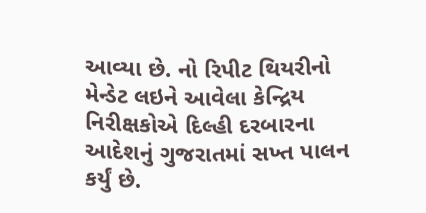આવ્યા છે. નો રિપીટ થિયરીનો મેન્ડેટ લઇને આવેલા કેન્દ્રિય નિરીક્ષકોએ દિલ્હી દરબારના આદેશનું ગુજરાતમાં સખ્ત પાલન કર્યું છે.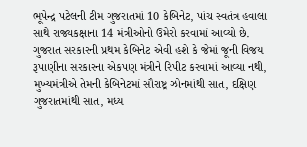ભૂપેન્દ્ર પટેલની ટીમ ગુજરાતમાં 10 કેબિનેટ, પાંચ સ્વતંત્ર હવાલા સાથે રાજ્યકક્ષાના 14 મંત્રીઓનો ઉમેરો કરવામાં આવ્યો છે. ગુજરાત સરકારની પ્રથમ કેબિનેટ એવી હશે કે જેમાં જૂની વિજય રૂપાણીના સરકારના એકપણ મંત્રીને રિપીટ કરવામાં આવ્યા નથી, મુખ્યમંત્રીએ તેમની કેબિનેટમાં સૌરાષ્ટ્ર ઝોનમાંથી સાત, દક્ષિણ ગુજરાતમાંથી સાત, મધ્ય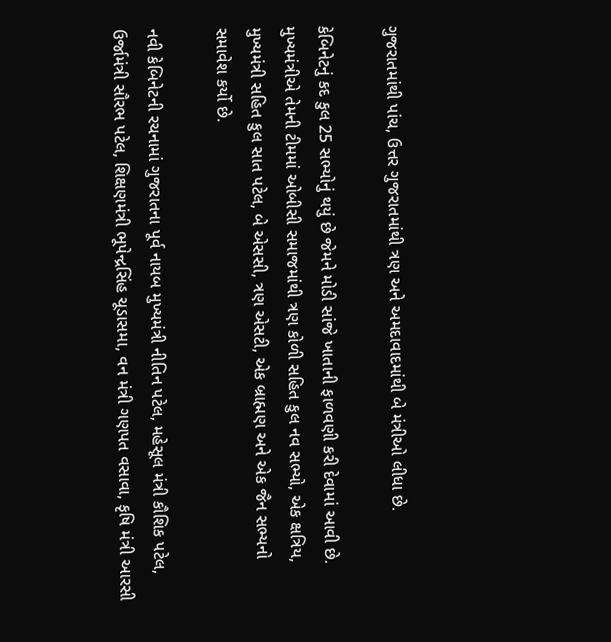ગુજરાતમાંથી પાંચ, ઉત્તર ગુજરાતમાંથી ત્રણ અને અમદાવાદમાંથી બે મંત્રીઓ લીધા છે.

કેબિનેટનું કદ કુલ 25 સભ્યોનું થયું છે જેમને મોડી સાંજે ખાતાની ફાળવણી કરી દેવામાં આવી છે. મુખ્યમંત્રીએ તેમની ટીમમાં ઓબીસી સમાજમાંથી ત્રણ કોળી સહિત કુલ નવ સભ્યો, એક ક્ષત્રિય, મુખ્યમંત્રી સહિત કુલ સાત પટેલ, બે એસસી, ત્રણ એસટી, એક બ્રાહ્મણ અને એક જૈન સભ્યનો સમાવેશ કર્યો છે.

નવી કેબિનેટની રચનામાં ગુજરાતના પૂર્વ નાયબ મુખ્યમંત્રી નીતિન પટેલ, મહેસૂલ મંત્રી કૌશિક પટેલ, ઉર્જામંત્રી સૌરભ પટેલ, શિક્ષણમંત્રી ભૂપેન્દ્રસિંહ ચૂડાસમા, વન મંત્રી ગણપત વસાવા, કૃષિ મંત્રી આરસી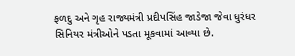ફળદુ અને ગૃહ રાજ્યમંત્રી પ્રદીપસિંહ જાડેજા જેવા ધુરંધર સિનિયર મંત્રીઓને પડતા મૂકવામાં આવ્યા છે.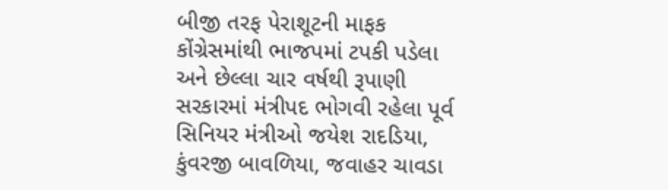બીજી તરફ પેરાશૂટની માફક કોંગ્રેસમાંથી ભાજપમાં ટપકી પડેલા અને છેલ્લા ચાર વર્ષથી રૂપાણી સરકારમાં મંત્રીપદ ભોગવી રહેલા પૂર્વ સિનિયર મંત્રીઓ જયેશ રાદડિયા, કુંવરજી બાવળિયા, જવાહર ચાવડા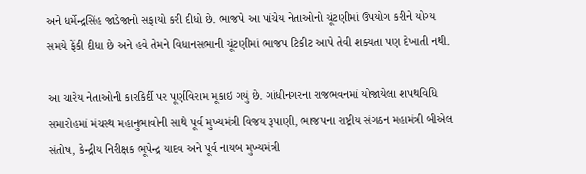અને ધર્મેન્દ્રસિંહ જાડેજાનો સફાયો કરી દીધો છે. ભાજપે આ પાંચેય નેતાઓનો ચૂંટણીમાં ઉપયોગ કરીને યોગ્ય સમયે ફેંકી દીધા છે અને હવે તેમને વિધાનસભાની ચૂંટણીમાં ભાજપ ટિકીટ આપે તેવી શક્યતા પણ દેખાતી નથી.

આ ચારેય નેતાઓની કારકિર્દી પર પૂર્ણવિરામ મૂકાઇ ગયું છે. ગાંધીનગરના રાજભવનમાં યોજાયેલા શપથવિધિ સમારોહમાં મંચસ્થ મહાનુભાવોની સાથે પૂર્વ મુખ્યમંત્રી વિજય રૂપાણી, ભાજપના રાષ્ટ્રીય સંગઠન મહામંત્રી બીએલ સંતોષ, કેન્દ્રીય નિરીક્ષક ભૂપેન્દ્ર યાદવ અને પૂર્વ નાયબ મુખ્યમંત્રી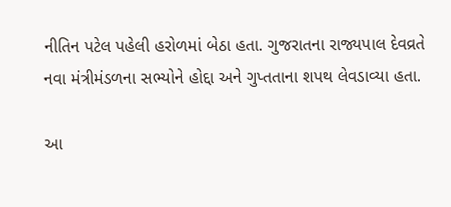નીતિન પટેલ પહેલી હરોળમાં બેઠા હતા. ગુજરાતના રાજ્યપાલ દેવવ્રતે નવા મંત્રીમંડળના સભ્યોને હોદ્દા અને ગુપ્તતાના શપથ લેવડાવ્યા હતા.

આ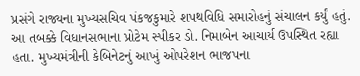પ્રસંગે રાજ્યના મુખ્યસચિવ પંકજકુમારે શપથવિધિ સમારોહનું સંચાલન કર્યું હતું. આ તબક્કે વિધાનસભાના પ્રોટેમ સ્પીકર ડો. નિમાબેન આચાર્ય ઉપસ્થિત રહ્યા હતા. મુખ્યમંત્રીની કેબિનેટનું આખું ઓપરેશન ભાજપના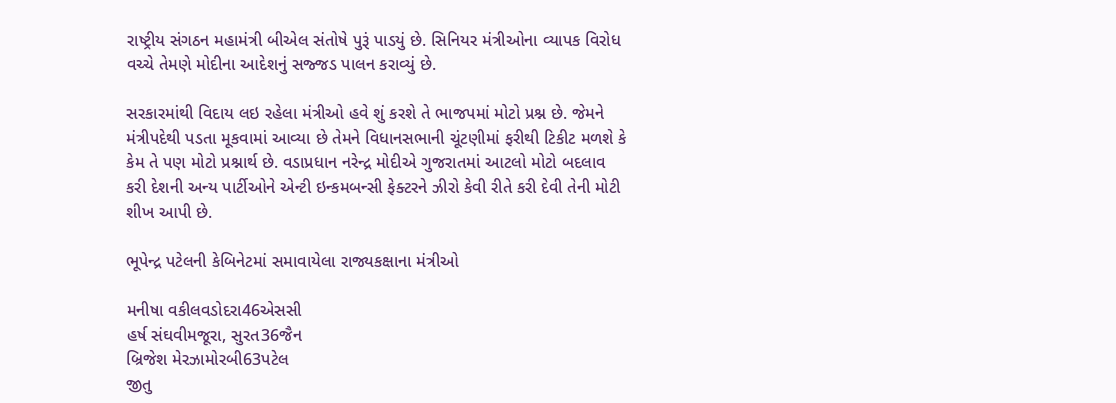રાષ્ટ્રીય સંગઠન મહામંત્રી બીએલ સંતોષે પુરૂં પાડયું છે. સિનિયર મંત્રીઓના વ્યાપક વિરોધ વચ્ચે તેમણે મોદીના આદેશનું સજ્જડ પાલન કરાવ્યું છે.

સરકારમાંથી વિદાય લઇ રહેલા મંત્રીઓ હવે શું કરશે તે ભાજપમાં મોટો પ્રશ્ન છે. જેમને મંત્રીપદેથી પડતા મૂકવામાં આવ્યા છે તેમને વિધાનસભાની ચૂંટણીમાં ફરીથી ટિકીટ મળશે કે કેમ તે પણ મોટો પ્રશ્નાર્થ છે. વડાપ્રધાન નરેન્દ્ર મોદીએ ગુજરાતમાં આટલો મોટો બદલાવ કરી દેશની અન્ય પાર્ટીઓને એન્ટી ઇન્કમબન્સી ફેક્ટરને ઝીરો કેવી રીતે કરી દેવી તેની મોટી શીખ આપી છે.

ભૂપેન્દ્ર પટેલની કેબિનેટમાં સમાવાયેલા રાજ્યકક્ષાના મંત્રીઓ

મનીષા વકીલવડોદરા46એસસી
હર્ષ સંઘવીમજૂરા, સુરત36જૈન
બ્રિજેશ મેરઝામોરબી63પટેલ
જીતુ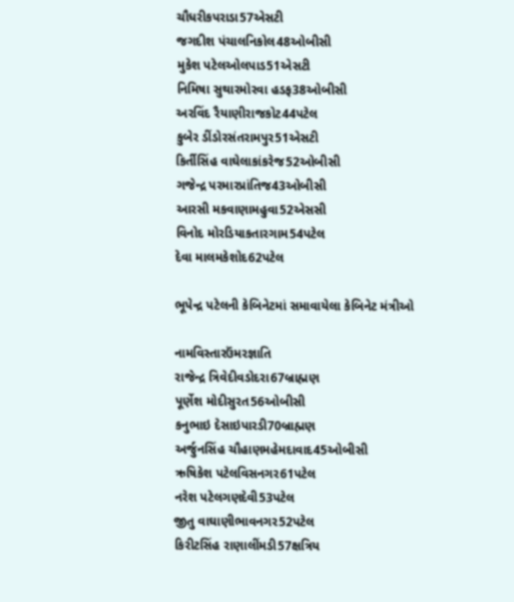ચૌધરીકપરાડા57એસટી
જગદીશ પંચાલનિકોલ48ઓબીસી
મુકેશ પટેલઓલપાડ51એસટી
નિમિષા સુથારમોરવા હડફ38ઓબીસી
અરવિંદ રૈયાણીરાજકોટ44પટેલ
કુબેર ડીંડોરસંતરામપુર51એસટી
કિર્તીસિંહ વાઘેલાકાંકરેજ52ઓબીસી
ગજેન્દ્ર પરમારપ્રાંતિજ43ઓબીસી
આરસી મકવાણામહુવા52એસસી
વિનોદ મોરડિયાકતારગામ54પટેલ
દેવા માલમકેશોદ62પટેલ

ભૂપેન્દ્ર પટેલની કેબિનેટમાં સમાવાયેલા કેબિનેટ મંત્રીઓ

નામવિસ્તારઉંમરજ્ઞાતિ
રાજેન્દ્ર ત્રિવેદીવડોદરા67બ્રાહ્મણ
પૂર્ણેશ મોદીસુરત56ઓબીસી
કનુભાઇ દેસાઇપારડી70બ્રાહ્મણ
અર્જુનસિંહ ચૌહાણમહેમદાવાદ45ઓબીસી
ઋષિકેશ પટેલવિસનગર61પટેલ
નરેશ પટેલગણદેવી53પટેલ
જીતુ વાઘાણીભાવનગર52પટેલ
કિરીટસિંહ રાણાલીંમડી57ક્ષત્રિય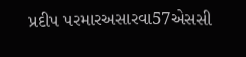પ્રદીપ પરમારઅસારવા57એસસી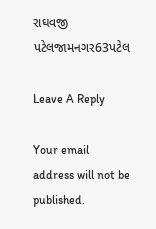રાઘવજી પટેલજામનગર63પટેલ

Leave A Reply

Your email address will not be published.